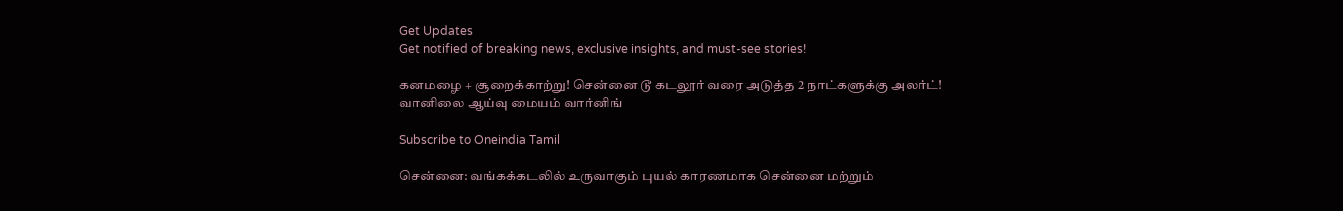Get Updates
Get notified of breaking news, exclusive insights, and must-see stories!

கனமழை + சூறைக்காற்று! சென்னை டூ கடலூர் வரை அடுத்த 2 நாட்களுக்கு அலர்ட்! வானிலை ஆய்வு மையம் வார்னிங்

Subscribe to Oneindia Tamil

சென்னை: வங்கக்கடலில் உருவாகும் புயல் காரணமாக சென்னை மற்றும்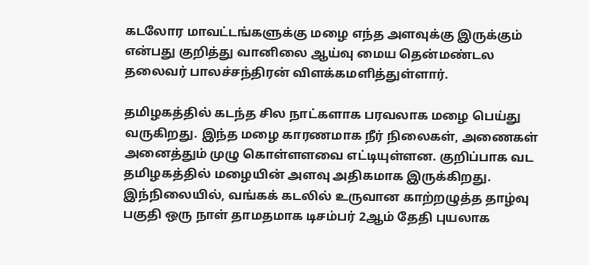கடலோர மாவட்டங்களுக்கு மழை எந்த அளவுக்கு இருக்கும் என்பது குறித்து வானிலை ஆய்வு மைய தென்மண்டல தலைவர் பாலச்சந்திரன் விளக்கமளித்துள்ளார்.

தமிழகத்தில் கடந்த சில நாட்களாக பரவலாக மழை பெய்து வருகிறது. இந்த மழை காரணமாக நீர் நிலைகள், அணைகள் அனைத்தும் முழு கொள்ளளவை எட்டியுள்ளன. குறிப்பாக வட தமிழகத்தில் மழையின் அளவு அதிகமாக இருக்கிறது. இந்நிலையில், வங்கக் கடலில் உருவான காற்றழுத்த தாழ்வு பகுதி ஒரு நாள் தாமதமாக டிசம்பர் 2ஆம் தேதி புயலாக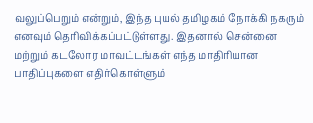வலுப்பெறும் என்றும், இந்த புயல் தமிழகம் நோக்கி நகரும் எனவும் தெரிவிக்கப்பட்டுள்ளது. இதனால் சென்னை மற்றும் கடலோர மாவட்டங்கள் எந்த மாதிரியான பாதிப்புகளை எதிர்கொள்ளும்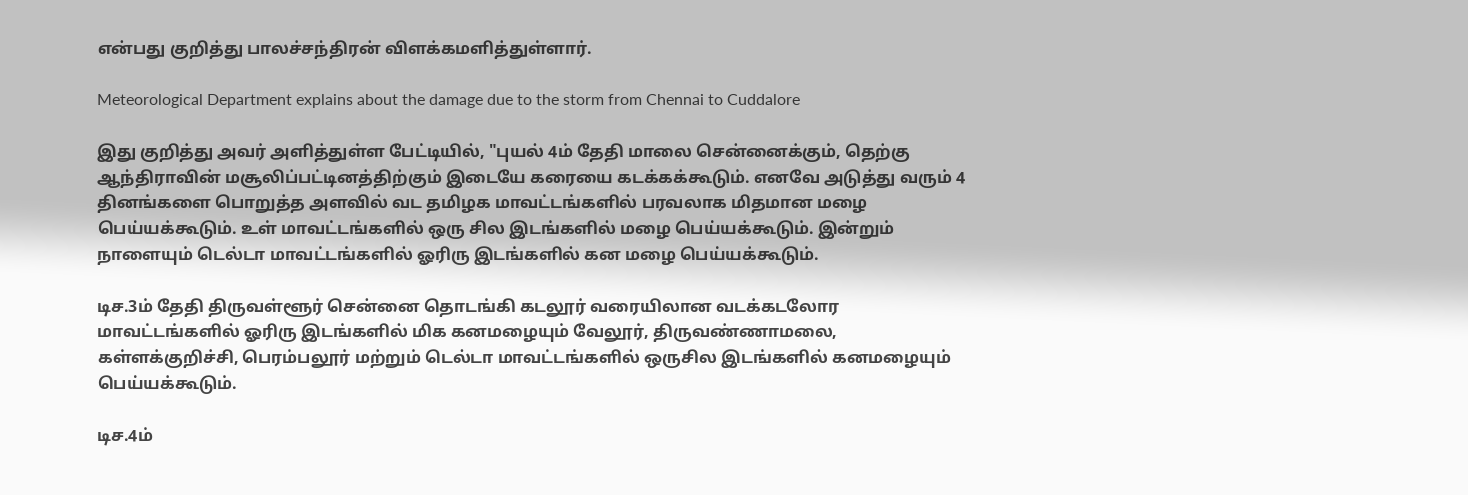என்பது குறித்து பாலச்சந்திரன் விளக்கமளித்துள்ளார்.

Meteorological Department explains about the damage due to the storm from Chennai to Cuddalore

இது குறித்து அவர் அளித்துள்ள பேட்டியில், "புயல் 4ம் தேதி மாலை சென்னைக்கும், தெற்கு ஆந்திராவின் மசூலிப்பட்டினத்திற்கும் இடையே கரையை கடக்கக்கூடும். எனவே அடுத்து வரும் 4 தினங்களை பொறுத்த அளவில் வட தமிழக மாவட்டங்களில் பரவலாக மிதமான மழை பெய்யக்கூடும். உள் மாவட்டங்களில் ஒரு சில இடங்களில் மழை பெய்யக்கூடும். இன்றும் நாளையும் டெல்டா மாவட்டங்களில் ஓரிரு இடங்களில் கன மழை பெய்யக்கூடும்.

டிச.3ம் தேதி திருவள்ளூர் சென்னை தொடங்கி கடலூர் வரையிலான வடக்கடலோர மாவட்டங்களில் ஓரிரு இடங்களில் மிக கனமழையும் வேலூர், திருவண்ணாமலை, கள்ளக்குறிச்சி, பெரம்பலூர் மற்றும் டெல்டா மாவட்டங்களில் ஒருசில இடங்களில் கனமழையும் பெய்யக்கூடும்.

டிச.4ம்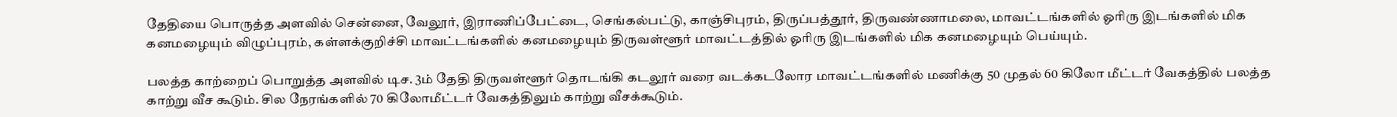தேதியை பொருத்த அளவில் சென்னை, வேலூர், இராணிப்பேட்டை, செங்கல்பட்டு, காஞ்சிபுரம், திருப்பத்தூர், திருவண்ணாமலை, மாவட்டங்களில் ஓரிரு இடங்களில் மிக கனமழையும் விழுப்புரம், கள்ளக்குறிச்சி மாவட்டங்களில் கனமழையும் திருவள்ளூர் மாவட்டத்தில் ஓரிரு இடங்களில் மிக கனமழையும் பெய்யும்.

பலத்த காற்றைப் பொறுத்த அளவில் டிச. 3ம் தேதி திருவள்ளூர் தொடங்கி கடலூர் வரை வடக்கடலோர மாவட்டங்களில் மணிக்கு 50 முதல் 60 கிலோ மீட்டர் வேகத்தில் பலத்த காற்று வீச கூடும். சில நேரங்களில் 70 கிலோமீட்டர் வேகத்திலும் காற்று வீசக்கூடும்.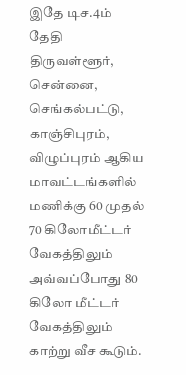இதே டிச.4ம் தேதி திருவள்ளூர், சென்னை, செங்கல்பட்டு, காஞ்சிபுரம், விழுப்புரம் ஆகிய மாவட்டங்களில் மணிக்கு 60 முதல் 70 கிலோமீட்டர் வேகத்திலும் அவ்வப்போது 80 கிலோ மீட்டர் வேகத்திலும் காற்று வீச கூடும்.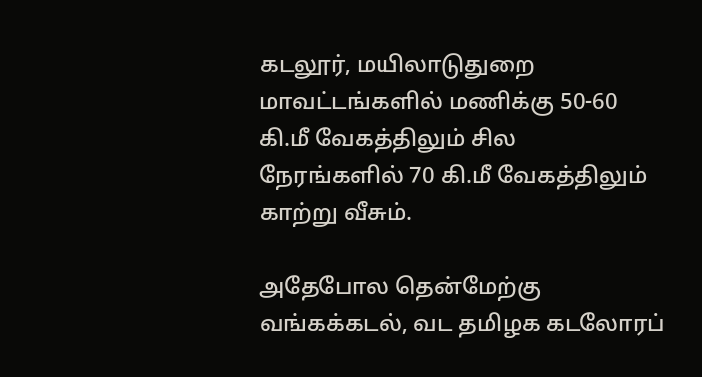கடலூர், மயிலாடுதுறை மாவட்டங்களில் மணிக்கு 50-60 கி.மீ வேகத்திலும் சில நேரங்களில் 70 கி.மீ வேகத்திலும் காற்று வீசும்.

அதேபோல தென்மேற்கு வங்கக்கடல், வட தமிழக கடலோரப்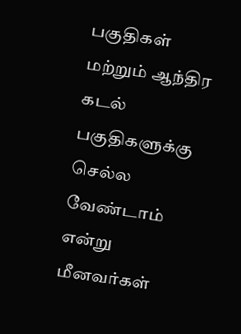பகுதிகள் மற்றும் ஆந்திர கடல் பகுதிகளுக்கு செல்ல வேண்டாம் என்று மீனவர்கள்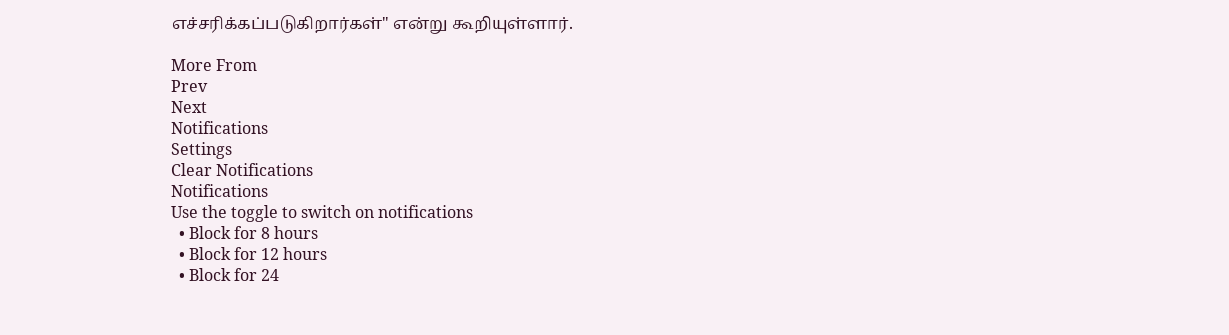எச்சரிக்கப்படுகிறார்கள்" என்று கூறியுள்ளார்.

More From
Prev
Next
Notifications
Settings
Clear Notifications
Notifications
Use the toggle to switch on notifications
  • Block for 8 hours
  • Block for 12 hours
  • Block for 24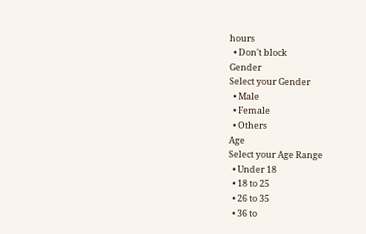hours
  • Don't block
Gender
Select your Gender
  • Male
  • Female
  • Others
Age
Select your Age Range
  • Under 18
  • 18 to 25
  • 26 to 35
  • 36 to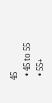45
  • 45 to 55
  • 55+